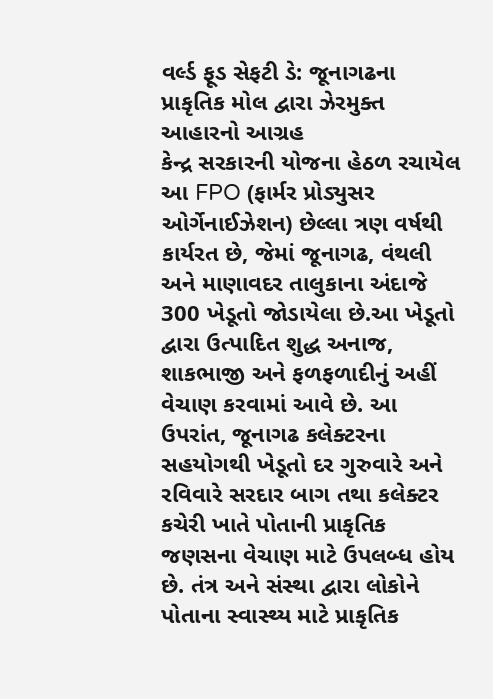વર્લ્ડ ફૂડ સેફટી ડે: જૂનાગઢના પ્રાકૃતિક મોલ દ્વારા ઝેરમુક્ત આહારનો આગ્રહ
કેન્દ્ર સરકારની યોજના હેઠળ રચાયેલ આ FPO (ફાર્મર પ્રોડ્યુસર ઓર્ગેનાઈઝેશન) છેલ્લા ત્રણ વર્ષથી કાર્યરત છે, જેમાં જૂનાગઢ, વંથલી અને માણાવદર તાલુકાના અંદાજે 300 ખેડૂતો જોડાયેલા છે.આ ખેડૂતો દ્વારા ઉત્પાદિત શુદ્ધ અનાજ, શાકભાજી અને ફળફળાદીનું અહીં વેચાણ કરવામાં આવે છે. આ ઉપરાંત, જૂનાગઢ કલેક્ટરના સહયોગથી ખેડૂતો દર ગુરુવારે અને રવિવારે સરદાર બાગ તથા કલેક્ટર કચેરી ખાતે પોતાની પ્રાકૃતિક જણસના વેચાણ માટે ઉપલબ્ધ હોય છે. તંત્ર અને સંસ્થા દ્વારા લોકોને પોતાના સ્વાસ્થ્ય માટે પ્રાકૃતિક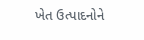ખેત ઉત્પાદનોને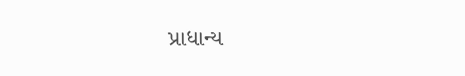પ્રાધાન્ય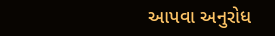આપવા અનુરોધ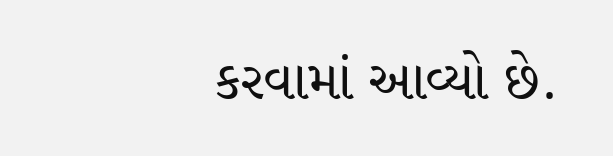કરવામાં આવ્યો છે.